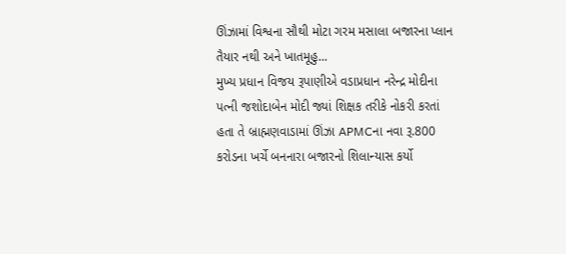ઊંઝામાં વિશ્વના સૌથી મોટા ગરમ મસાલા બજારના પ્લાન તૈયાર નથી અને ખાતમૂહુ...
મુખ્ય પ્રધાન વિજય રૂપાણીએ વડાપ્રધાન નરેન્દ્ર મોદીના પત્ની જશોદાબેન મોદી જ્યાં શિક્ષક તરીકે નોકરી કરતાં હતા તે બ્રાહ્મણવાડામાં ઊંઝા APMCના નવા રૂ.800 કરોડના ખર્ચે બનનારા બજારનો શિલાન્યાસ કર્યો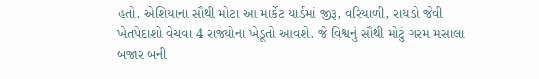હતો. એશિયાના સૌથી મોટા આ માર્કેટ યાર્ડમાં જીરૂ, વરિયાળી, રાયડો જેવી ખેતપેદાશો વેચવા 4 રાજ્યોના ખેડૂતો આવશે. જે વિશ્વનું સૌથી મોટું ગરમ મસાલા બજાર બની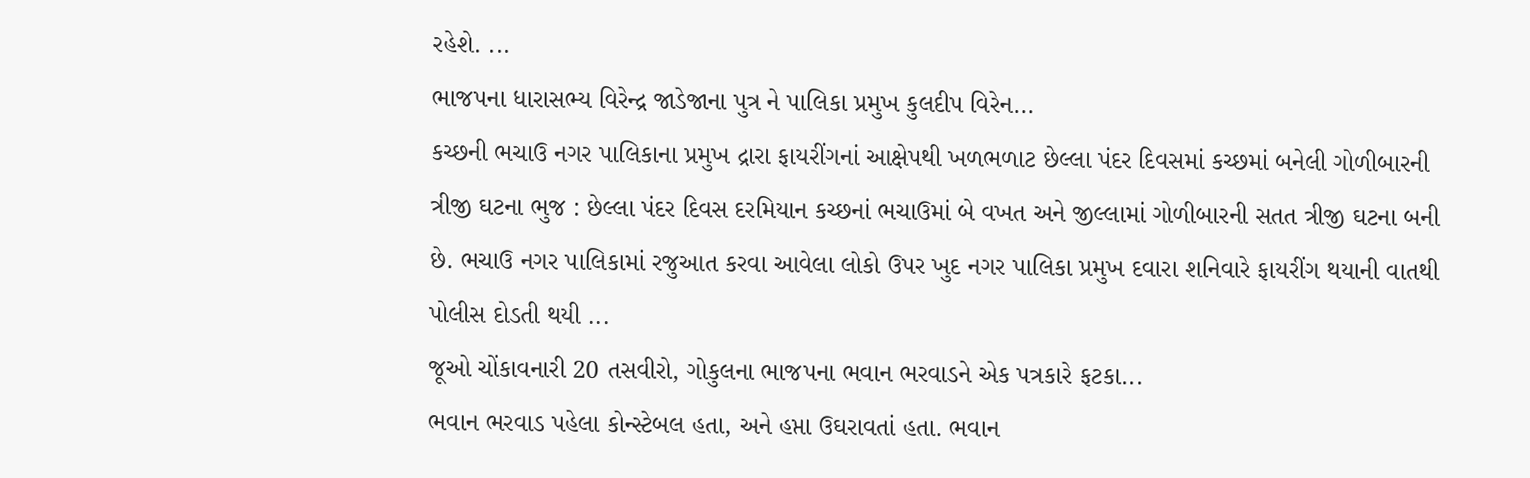રહેશે. ...
ભાજપના ધારાસભ્ય વિરેન્દ્ર જાડેજાના પુત્ર ને પાલિકા પ્રમુખ કુલદીપ વિરેન...
કચ્છની ભચાઉ નગર પાલિકાના પ્રમુખ દ્રારા ફાયરીંગનાં આક્ષેપથી ખળભળાટ છેલ્લા પંદર દિવસમાં કચ્છમાં બનેલી ગોળીબારની ત્રીજી ઘટના ભુજ : છેલ્લા પંદર દિવસ દરમિયાન કચ્છનાં ભચાઉમાં બે વખત અને જીલ્લામાં ગોળીબારની સતત ત્રીજી ઘટના બની છે. ભચાઉ નગર પાલિકામાં રજુઆત કરવા આવેલા લોકો ઉપર ખુદ નગર પાલિકા પ્રમુખ દવારા શનિવારે ફાયરીંગ થયાની વાતથી પોલીસ દોડતી થયી ...
જૂઓ ચોંકાવનારી 20 તસવીરો, ગોકુલના ભાજપના ભવાન ભરવાડને એક પત્રકારે ફટકા...
ભવાન ભરવાડ પહેલા કોન્સ્ટેબલ હતા, અને હપ્તા ઉઘરાવતાં હતા. ભવાન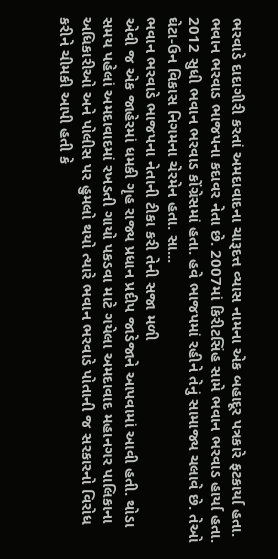ભરવાડે દાદાગીરી કરતાં અમદાવાદના ચારૂદત્ત વ્યાસ નામના એક બહાદૂર પત્રકારે ફટકાર્યા હતા. ભવાન ભરવાડ ભાજપના કદાવર નેતા છે. 2007માં કિરીટસિંહ સામે ભવાન ભરવાડ હાર્યા હતા. 2012 સુધી ભવાન ભરવાડ કોંગ્રેસમાં હતા. હવે ભાજપમાં રહીને તેનું સામાજ્ય ચલાવે છે. તેઓ ઘેટા-ઉન વિકાસ નિગમના ચેરમેન હતા. સા...
ભવાન ભરવાડે ભાજપના નેતાની ટીકા કરી તેની સજા મળી
એવી જ એક જાહેરમાં ધમકી ગૃહ રાજ્ય પ્રધાન પ્રદીપ જાડેજાને આપવામાં આવી હતી. થોડા સમય પહેલાં અમદાવાદમાં રખડતી ગાયો પકડવા માટે ગયેલા અમદાવાદ મહાનગર પાલિકાના અધિકારીઓ અને પોલીસ પર હુમલો થયો ત્યારે ભવાન ભરવાડે પોતાની જ સરકારનો વિરોધ કરીને ચીમકી આપી હતી કે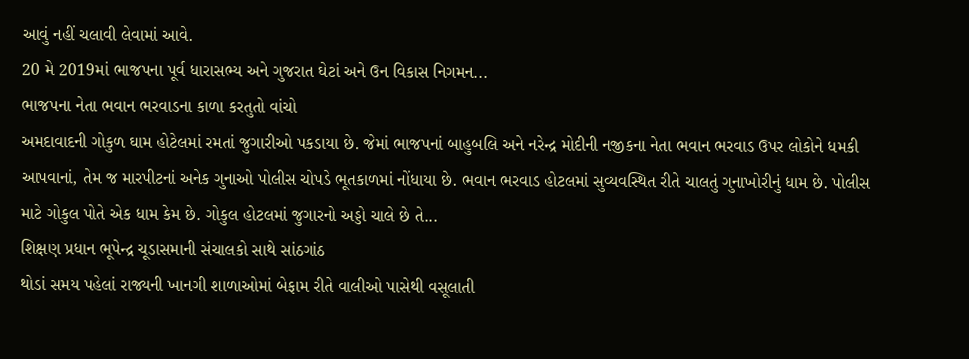આવું નહીં ચલાવી લેવામાં આવે.
20 મે 2019માં ભાજપના પૂર્વ ધારાસભ્ય અને ગુજરાત ઘેટાં અને ઉન વિકાસ નિગમન...
ભાજપના નેતા ભવાન ભરવાડના કાળા કરતુતો વાંચો
અમદાવાદની ગોકુળ ઘામ હોટેલમાં રમતાં જુગારીઓ પકડાયા છે. જેમાં ભાજપનાં બાહુબલિ અને નરેન્દ્ર મોદીની નજીકના નેતા ભવાન ભરવાડ ઉપર લોકોને ધમકી આપવાનાં, તેમ જ મારપીટનાં અનેક ગુનાઓ પોલીસ ચોપડે ભૂતકાળમાં નોંધાયા છે. ભવાન ભરવાડ હોટલમાં સુવ્યવસ્થિત રીતે ચાલતું ગુનાખોરીનું ધામ છે. પોલીસ માટે ગોકુલ પોતે એક ધામ કેમ છે. ગોકુલ હોટલમાં જુગારનો અડ્ડો ચાલે છે તે...
શિક્ષણ પ્રધાન ભૂપેન્દ્ર ચૂડાસમાની સંચાલકો સાથે સાંઠગાંઠ
થોડાં સમય પહેલાં રાજ્યની ખાનગી શાળાઓમાં બેફામ રીતે વાલીઓ પાસેથી વસૂલાતી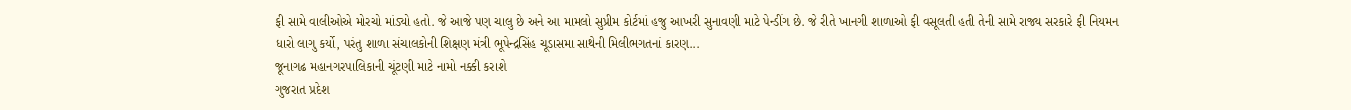ફી સામે વાલીઓએ મોરચો માંડ્યો હતો. જે આજે પણ ચાલુ છે અને આ મામલો સુપ્રીમ કોર્ટમાં હજુ આખરી સુનાવણી માટે પેન્ડીંગ છે. જે રીતે ખાનગી શાળાઓ ફી વસૂલતી હતી તેની સામે રાજ્ય સરકારે ફી નિયમન ધારો લાગુ કર્યો, પરંતુ શાળા સંચાલકોની શિક્ષણ મંત્રી ભૂપેન્દ્રસિંહ ચૂડાસમા સાથેની મિલીભગતનાં કારણ...
જૂનાગઢ મહાનગરપાલિકાની ચૂંટણી માટે નામો નક્કી કરાશે
ગુજરાત પ્રદેશ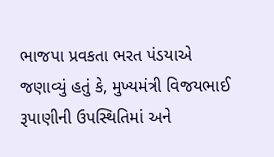ભાજપા પ્રવકતા ભરત પંડયાએ જણાવ્યું હતું કે, મુખ્યમંત્રી વિજયભાઈ રૂપાણીની ઉપસ્થિતિમાં અને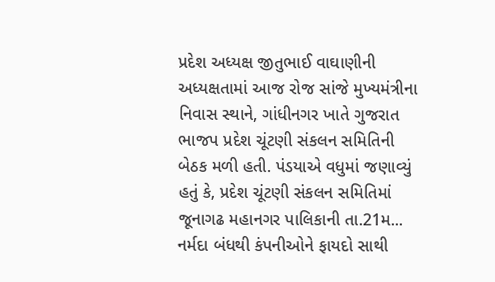પ્રદેશ અધ્યક્ષ જીતુભાઈ વાઘાણીની અધ્યક્ષતામાં આજ રોજ સાંજે મુખ્યમંત્રીના નિવાસ સ્થાને, ગાંધીનગર ખાતે ગુજરાત ભાજપ પ્રદેશ ચૂંટણી સંકલન સમિતિની બેઠક મળી હતી. પંડયાએ વધુમાં જણાવ્યું હતું કે, પ્રદેશ ચૂંટણી સંકલન સમિતિમાં જૂનાગઢ મહાનગર પાલિકાની તા.21મ...
નર્મદા બંધથી કંપનીઓને ફાયદો સાથી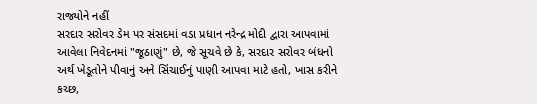રાજ્યોને નહીં
સરદાર સરોવર ડેમ પર સંસદમાં વડા પ્રધાન નરેન્દ્ર મોદી દ્વારા આપવામાં આવેલા નિવેદનમાં "જૂઠાણું" છે, જે સૂચવે છે કે, સરદાર સરોવર બંધનો અર્થ ખેડૂતોને પીવાનું અને સિંચાઈનું પાણી આપવા માટે હતો, ખાસ કરીને કચ્છ,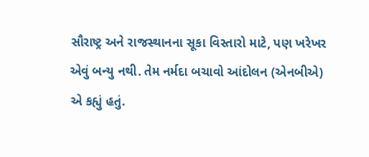સૌરાષ્ટ્ર અને રાજસ્થાનના સૂકા વિસ્તારો માટે, પણ ખરેખર એવું બન્યુ નથી. તેમ નર્મદા બચાવો આંદોલન (એનબીએ) એ કહ્યું હતું.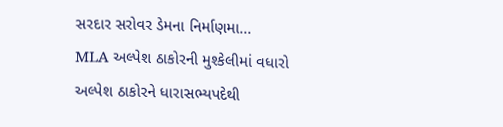સરદાર સરોવર ડેમના નિર્માણમા...
MLA અલ્પેશ ઠાકોરની મુશ્કેલીમાં વધારો
અલ્પેશ ઠાકોરને ધારાસભ્યપદેથી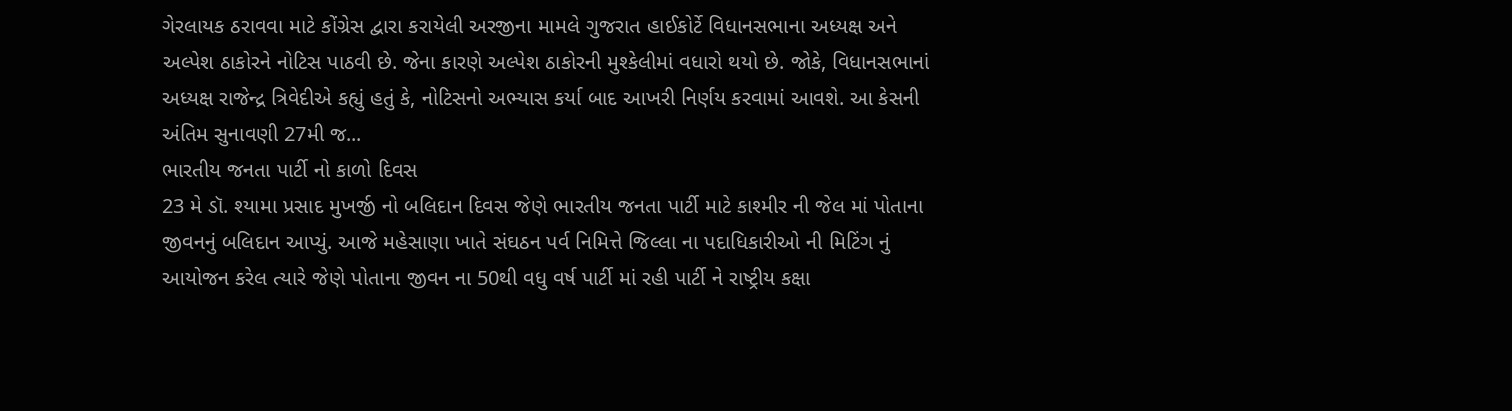ગેરલાયક ઠરાવવા માટે કોંગ્રેસ દ્વારા કરાયેલી અરજીના મામલે ગુજરાત હાઈકોર્ટે વિધાનસભાના અધ્યક્ષ અને અલ્પેશ ઠાકોરને નોટિસ પાઠવી છે. જેના કારણે અલ્પેશ ઠાકોરની મુશ્કેલીમાં વધારો થયો છે. જોકે, વિધાનસભાનાં અધ્યક્ષ રાજેન્દ્ર ત્રિવેદીએ કહ્યું હતું કે, નોટિસનો અભ્યાસ કર્યા બાદ આખરી નિર્ણય કરવામાં આવશે. આ કેસની અંતિમ સુનાવણી 27મી જ...
ભારતીય જનતા પાર્ટી નો કાળો દિવસ
23 મે ડૉ. શ્યામા પ્રસાદ મુખર્જી નો બલિદાન દિવસ જેણે ભારતીય જનતા પાર્ટી માટે કાશ્મીર ની જેલ માં પોતાના જીવનનું બલિદાન આપ્યું. આજે મહેસાણા ખાતે સંઘઠન પર્વ નિમિત્તે જિલ્લા ના પદાધિકારીઓ ની મિટિંગ નું આયોજન કરેલ ત્યારે જેણે પોતાના જીવન ના 50થી વધુ વર્ષ પાર્ટી માં રહી પાર્ટી ને રાષ્ટ્રીય કક્ષા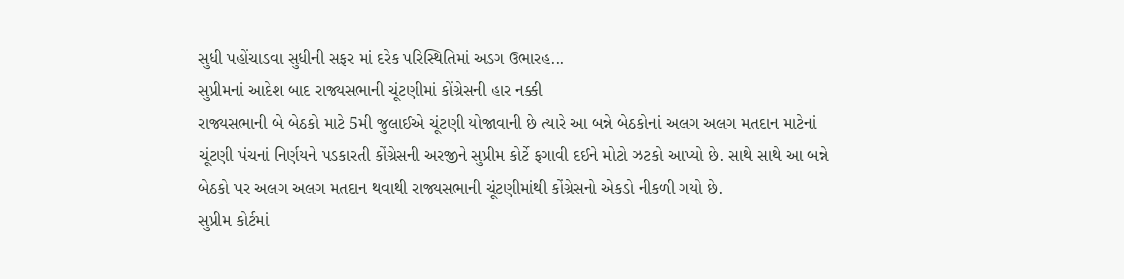સુધી પહોંચાડવા સુધીની સફર માં દરેક પરિસ્થિતિમાં અડગ ઉભારહ...
સુપ્રીમનાં આદેશ બાદ રાજ્યસભાની ચૂંટણીમાં કોંગ્રેસની હાર નક્કી
રાજ્યસભાની બે બેઠકો માટે 5મી જુલાઈએ ચૂંટણી યોજાવાની છે ત્યારે આ બન્ને બેઠકોનાં અલગ અલગ મતદાન માટેનાં ચૂંટણી પંચનાં નિર્ણયને પડકારતી કોંગ્રેસની અરજીને સુપ્રીમ કોર્ટે ફગાવી દઈને મોટો ઝટકો આપ્યો છે. સાથે સાથે આ બન્ને બેઠકો પર અલગ અલગ મતદાન થવાથી રાજ્યસભાની ચૂંટણીમાંથી કોંગ્રેસનો એકડો નીકળી ગયો છે.
સુપ્રીમ કોર્ટમાં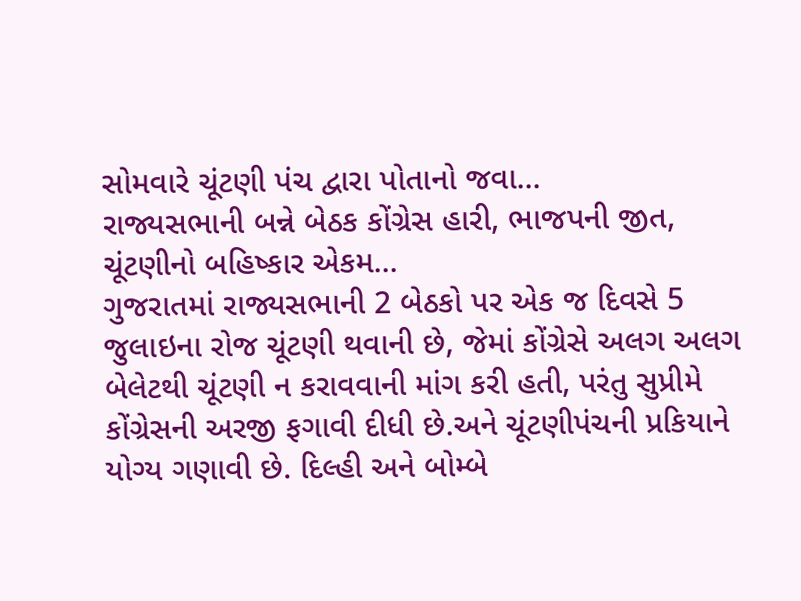સોમવારે ચૂંટણી પંચ દ્વારા પોતાનો જવા...
રાજ્યસભાની બન્ને બેઠક કોંગ્રેસ હારી, ભાજપની જીત, ચૂંટણીનો બહિષ્કાર એકમ...
ગુજરાતમાં રાજ્યસભાની 2 બેઠકો પર એક જ દિવસે 5 જુલાઇના રોજ ચૂંટણી થવાની છે, જેમાં કોંગ્રેસે અલગ અલગ બેલેટથી ચૂંટણી ન કરાવવાની માંગ કરી હતી, પરંતુ સુપ્રીમે કોંગ્રેસની અરજી ફગાવી દીધી છે.અને ચૂંટણીપંચની પ્રકિયાને યોગ્ય ગણાવી છે. દિલ્હી અને બોમ્બે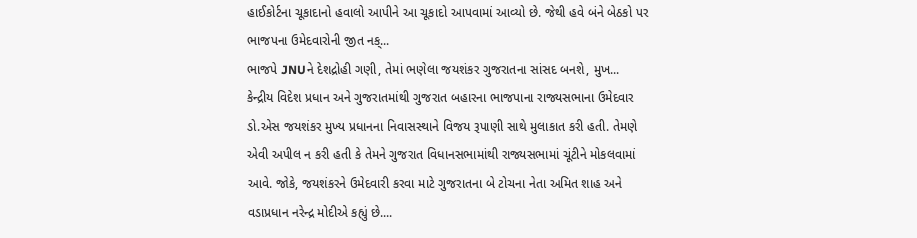હાઈકોર્ટના ચૂકાદાનો હવાલો આપીને આ ચૂકાદો આપવામાં આવ્યો છે. જેથી હવે બંને બેઠકો પર ભાજપના ઉમેદવારોની જીત નક્...
ભાજપે JNUને દેશદ્રોહી ગણી, તેમાં ભણેલા જયશંકર ગુજરાતના સાંસદ બનશે, મુખ...
કેન્દ્રીય વિદેશ પ્રધાન અને ગુજરાતમાંથી ગુજરાત બહારના ભાજપાના રાજ્યસભાના ઉમેદવાર ડો.એસ જયશંકર મુખ્ય પ્રધાનના નિવાસસ્થાને વિજય રૂપાણી સાથે મુલાકાત કરી હતી. તેમણે એવી અપીલ ન કરી હતી કે તેમને ગુજરાત વિધાનસભામાંથી રાજ્યસભામાં ચૂંટીને મોકલવામાં આવે. જોકે, જયશંકરને ઉમેદવારી કરવા માટે ગુજરાતના બે ટોચના નેતા અમિત શાહ અને વડાપ્રધાન નરેન્દ્ર મોદીએ કહ્યું છે....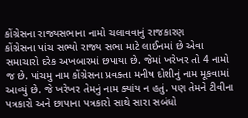કોંગ્રેસના રાજ્યસભાના નામો ચલાવવાનું રાજકારણ
કોંગ્રેસના પાંચ સભ્યો રાજ્ય સભા માટે લાઈનમાં છે એવા સમાચારો દરેક અખબારમાં છપાયા છે. જેમાં ખરેખર તો 4 નામો જ છે. પાંચમુ નામ કોંગ્રેસના પ્રવક્તા મનીષ દોશીનું નામ મૂકવામાં આવ્યું છે. જે ખરેખર તેમનું નામ ક્યાંય ન હતું. પણ તેમને ટીવીના પત્રકારો અને છાપાના પત્રકારો સાથે સારા સબંધો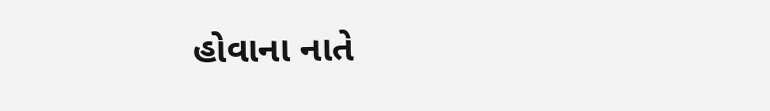હોવાના નાતે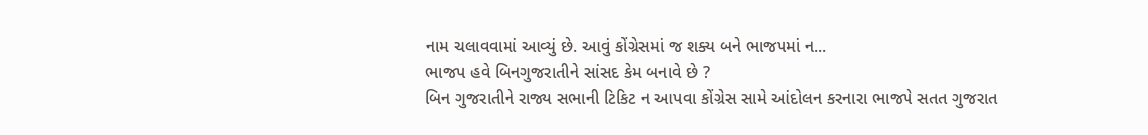નામ ચલાવવામાં આવ્યું છે. આવું કોંગ્રેસમાં જ શક્ય બને ભાજપમાં ન...
ભાજપ હવે બિનગુજરાતીને સાંસદ કેમ બનાવે છે ?
બિન ગુજરાતીને રાજ્ય સભાની ટિકિટ ન આપવા કોંગ્રેસ સામે આંદોલન કરનારા ભાજપે સતત ગુજરાત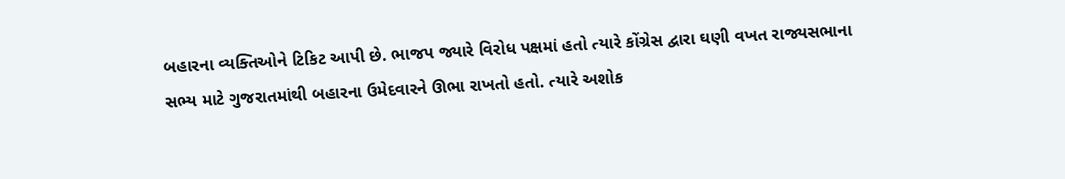બહારના વ્યક્તિઓને ટિકિટ આપી છે. ભાજપ જ્યારે વિરોધ પક્ષમાં હતો ત્યારે કોંગ્રેસ દ્વારા ઘણી વખત રાજ્યસભાના સભ્ય માટે ગુજરાતમાંથી બહારના ઉમેદવારને ઊભા રાખતો હતો. ત્યારે અશોક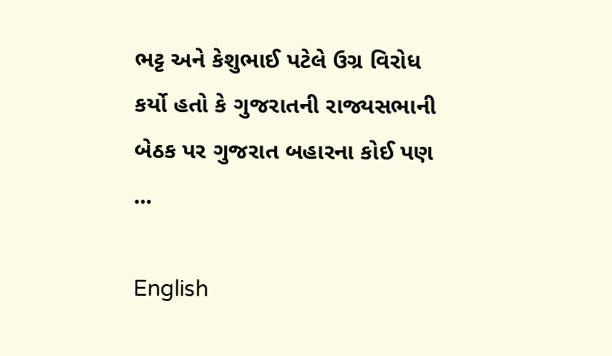ભટ્ટ અને કેશુભાઈ પટેલે ઉગ્ર વિરોધ કર્યો હતો કે ગુજરાતની રાજ્યસભાની બેઠક પર ગુજરાત બહારના કોઈ પણ ...

English